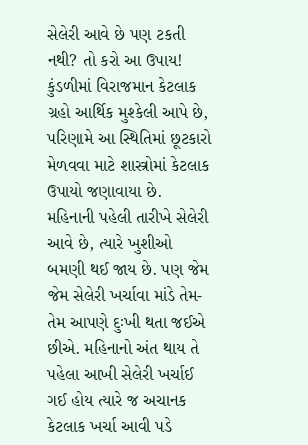સેલેરી આવે છે પણ ટકતી નથી? તો કરો આ ઉપાય!
કુંડળીમાં વિરાજમાન કેટલાક ગ્રહો આર્થિક મુશ્કેલી આપે છે, પરિણામે આ સ્થિતિમાં છૂટકારો મેળવવા માટે શાસ્ત્રોમાં કેટલાક ઉપાયો જણાવાયા છે.
મહિનાની પહેલી તારીખે સેલેરી આવે છે, ત્યારે ખુશીઓ બમણી થઈ જાય છે. પણ જેમ જેમ સેલેરી ખર્ચાવા માંડે તેમ-તેમ આપણે દુઃખી થતા જઈએ છીએ. મહિનાનો અંત થાય તે પહેલા આખી સેલેરી ખર્ચાઈ ગઈ હોય ત્યારે જ અચાનક કેટલાક ખર્ચા આવી પડે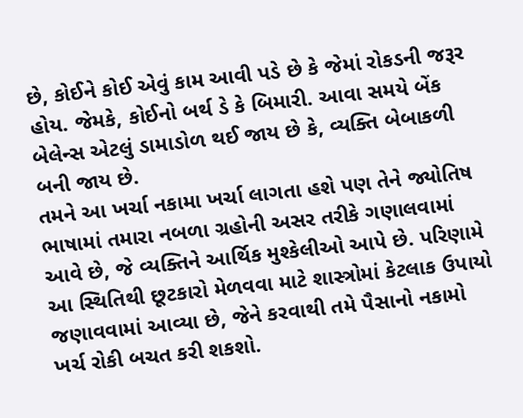છે, કોઈને કોઈ એવું કામ આવી પડે છે કે જેમાં રોકડની જરૂર હોય. જેમકે, કોઈનો બર્થ ડે કે બિમારી. આવા સમયે બેંક બેલેન્સ એટલું ડામાડોળ થઈ જાય છે કે, વ્યક્તિ બેબાકળી બની જાય છે.
તમને આ ખર્ચા નકામા ખર્ચા લાગતા હશે પણ તેને જ્યોતિષ ભાષામાં તમારા નબળા ગ્રહોની અસર તરીકે ગણાલવામાં આવે છે, જે વ્યક્તિને આર્થિક મુશ્કેલીઓ આપે છે. પરિણામે આ સ્થિતિથી છૂટકારો મેળવવા માટે શાસ્ત્રોમાં કેટલાક ઉપાયો જણાવવામાં આવ્યા છે, જેને કરવાથી તમે પૈસાનો નકામો ખર્ચ રોકી બચત કરી શકશો.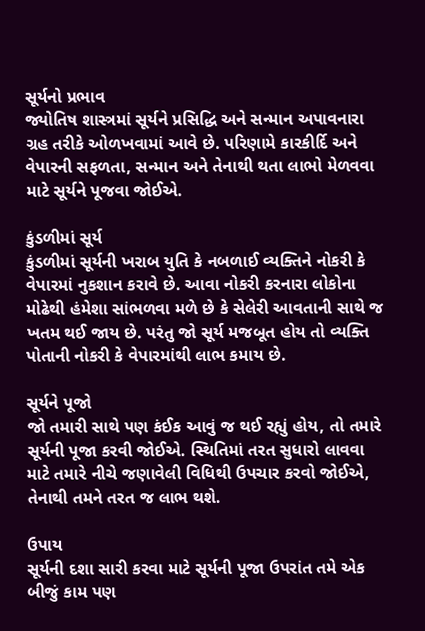સૂર્યનો પ્રભાવ
જ્યોતિષ શાસ્ત્રમાં સૂર્યને પ્રસિદ્ધિ અને સન્માન અપાવનારા ગ્રહ તરીકે ઓળખવામાં આવે છે. પરિણામે કારકીર્દિ અને વેપારની સફળતા, સન્માન અને તેનાથી થતા લાભો મેળવવા માટે સૂર્યને પૂજવા જોઈએ.

કુંડળીમાં સૂર્ય
કુંડળીમાં સૂર્યની ખરાબ યુતિ કે નબળાઈ વ્યક્તિને નોકરી કે વેપારમાં નુકશાન કરાવે છે. આવા નોકરી કરનારા લોકોના મોઢેથી હંમેશા સાંભળવા મળે છે કે સેલેરી આવતાની સાથે જ ખતમ થઈ જાય છે. પરંતુ જો સૂર્ય મજબૂત હોય તો વ્યક્તિ પોતાની નોકરી કે વેપારમાંથી લાભ કમાય છે.

સૂર્યને પૂજો
જો તમારી સાથે પણ કંઈક આવું જ થઈ રહ્યું હોય, તો તમારે સૂર્યની પૂજા કરવી જોઈએ. સ્થિતિમાં તરત સુધારો લાવવા માટે તમારે નીચે જણાવેલી વિધિથી ઉપચાર કરવો જોઈએ, તેનાથી તમને તરત જ લાભ થશે.

ઉપાય
સૂર્યની દશા સારી કરવા માટે સૂર્યની પૂજા ઉપરાંત તમે એક બીજું કામ પણ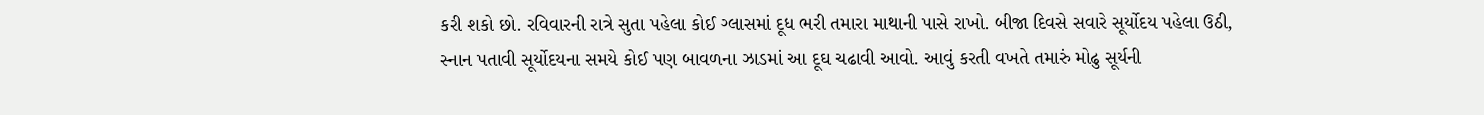કરી શકો છો. રવિવારની રાત્રે સુતા પહેલા કોઈ ગ્લાસમાં દૂધ ભરી તમારા માથાની પાસે રાખો. બીજા દિવસે સવારે સૂર્યોદય પહેલા ઉઠી, સ્નાન પતાવી સૂર્યોદયના સમયે કોઈ પણ બાવળના ઝાડમાં આ દૂઘ ચઢાવી આવો. આવું કરતી વખતે તમારું મોઢુ સૂર્યની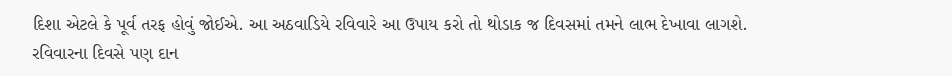દિશા એટલે કે પૂર્વ તરફ હોવું જોઈએ. આ અઠવાડિયે રવિવારે આ ઉપાય કરો તો થોડાક જ દિવસમાં તમને લાભ દેખાવા લાગશે. રવિવારના દિવસે પણ દાન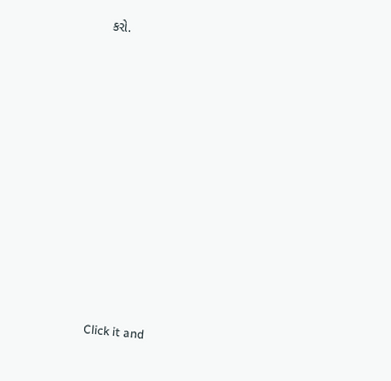કરો.












Click it and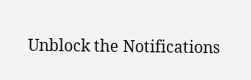Unblock the Notifications